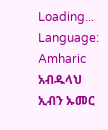Loading...
Language: Amharic
አብዱላህ ኢብን ኡመር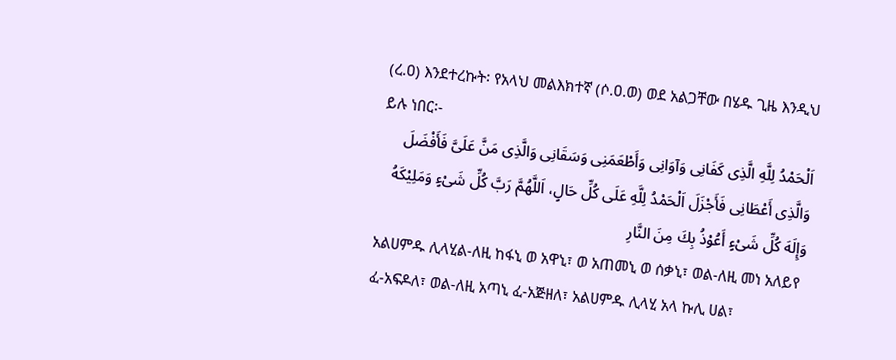(ረ.ዐ) እንደተረኩት፡ የአላህ መልእክተኛ (ሶ.ዐ.ወ) ወደ አልጋቸው በሄዱ ጊዜ እንዲህ ይሉ ነበር፡-
اَلْحَمْدُ لِلَّهِ الَّذِى كَفَانِى وَآوَانِى وَأَطْعَمَنِى وَسَقَانِى وَالَّذِى مَنَّ عَلَىَّ فَأَفْضَلَ وَالَّذِى أَعْطَانِى فَأَجْزَلَ اَلْحَمْدُ لِلَّهِ عَلَى كُلِّ حَالٍ، اَللَّهُمَّ رَبَّ كُلِّ شَىْءٍ وَمَلِيْكَهُ وَإِلَهَ كُلِّ شَىْءٍ أَعُوْذُ بِكَ مِنَ النَّارِ
አልሀምዱ ሊላሂል-ለዚ ከፋኒ ወ አዋኒ፣ ወ አጠመኒ ወ ሰቃኒ፣ ወል-ለዚ መነ አለይየ ፈ-አፍዶለ፣ ወል-ለዚ አጣኒ ፈ-አጅዘለ፣ አልሀምዱ ሊላሂ አላ ኩሊ ሀል፣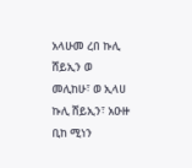አላሁመ ረበ ኩሊ ሸይኢን ወ መሊከሁ፣ ወ ኢላሀ ኩሊ ሸይኢን፣ አዑዙ ቢከ ሚነን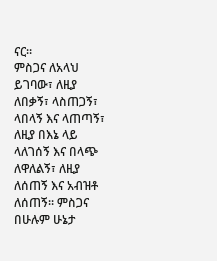ናር።
ምስጋና ለአላህ ይገባው፣ ለዚያ ለበቃኝ፣ ላስጠጋኝ፣ ላበላኝ እና ላጠጣኝ፣ ለዚያ በእኔ ላይ ላለገሰኝ እና በላጭ ለዋለልኝ፣ ለዚያ ለሰጠኝ እና አብዝቶ ለሰጠኝ። ምስጋና በሁሉም ሁኔታ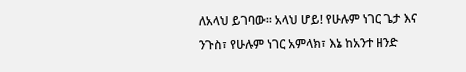ለአላህ ይገባው። አላህ ሆይ! የሁሉም ነገር ጌታ እና ንጉስ፣ የሁሉም ነገር አምላክ፣ እኔ ከአንተ ዘንድ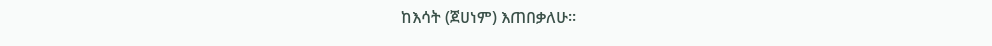ከእሳት (ጀሀነም) እጠበቃለሁ።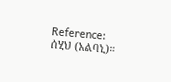Reference: ሰሂህ (አልባኒ)።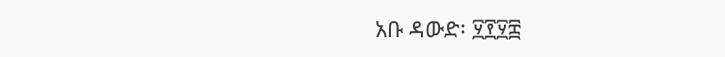አቡ ዳውድ፡ ፶፻፶፰